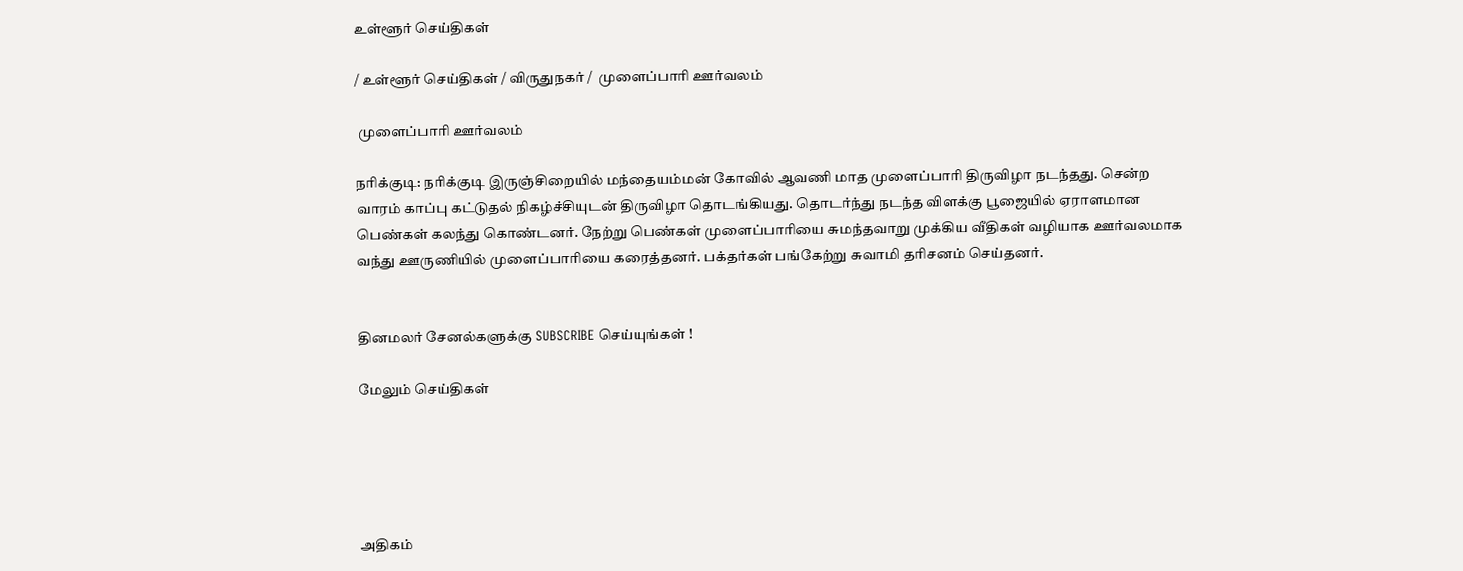உள்ளூர் செய்திகள்

/ உள்ளூர் செய்திகள் / விருதுநகர் /  முளைப்பாரி ஊர்வலம்

 முளைப்பாரி ஊர்வலம்

நரிக்குடி: நரிக்குடி இருஞ்சிறையில் மந்தையம்மன் கோவில் ஆவணி மாத முளைப்பாரி திருவிழா நடந்தது. சென்ற வாரம் காப்பு கட்டுதல் நிகழ்ச்சியுடன் திருவிழா தொடங்கியது. தொடர்ந்து நடந்த விளக்கு பூஜையில் ஏராளமான பெண்கள் கலந்து கொண்டனர். நேற்று பெண்கள் முளைப்பாரியை சுமந்தவாறு முக்கிய வீதிகள் வழியாக ஊர்வலமாக வந்து ஊருணியில் முளைப்பாரியை கரைத்தனர். பக்தர்கள் பங்கேற்று சுவாமி தரிசனம் செய்தனர்.


தினமலர் சேனல்களுக்கு SUBSCRIBE செய்யுங்கள் !

மேலும் செய்திகள்





அதிகம்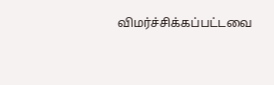விமர்ச்சிக்கப்பட்டவை